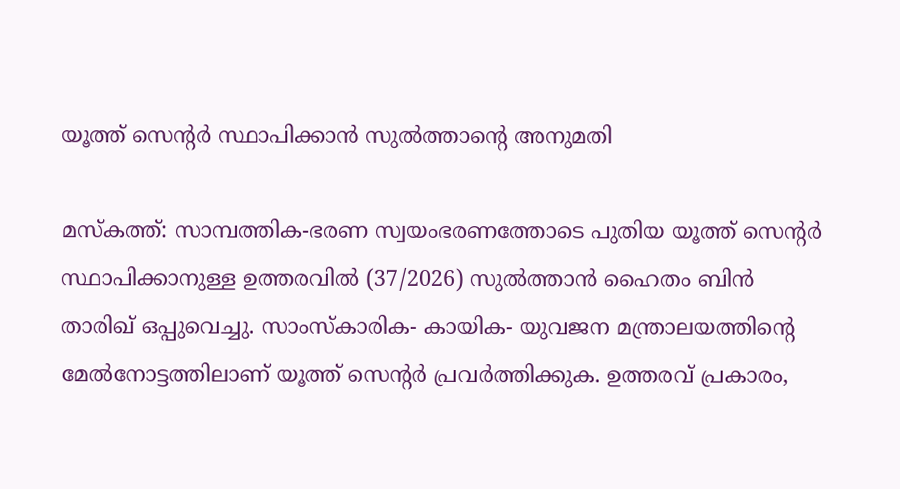യൂത്ത് സെന്റർ സ്ഥാപിക്കാൻ സുൽത്താന്റെ അനുമതി

മസ്‌കത്ത്: സാമ്പത്തിക-ഭരണ സ്വയംഭരണത്തോടെ പുതിയ യൂത്ത് സെന്റർ സ്ഥാപിക്കാനുള്ള ഉത്തരവിൽ (37/2026) സുൽത്താൻ ഹൈതം ബിൻ താരിഖ് ഒപ്പുവെച്ചു. സാംസ്കാരിക- കായിക- യുവജന മന്ത്രാലയത്തിന്റെ മേൽനോട്ടത്തിലാണ് യൂത്ത് സെന്റർ പ്രവർത്തിക്കുക. ഉത്തരവ് പ്രകാരം,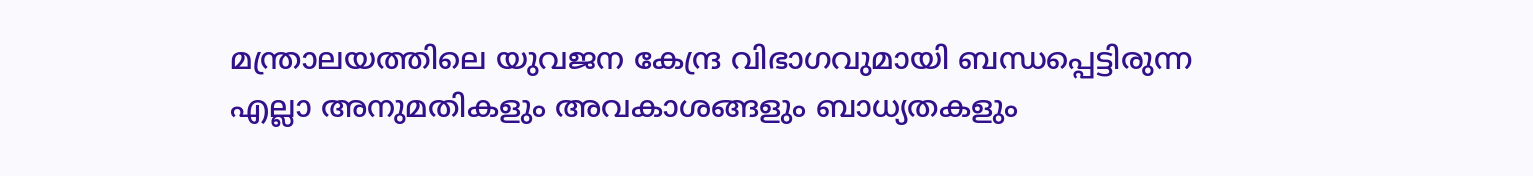മന്ത്രാലയത്തിലെ യുവജന കേന്ദ്ര വിഭാഗവുമായി ബന്ധപ്പെട്ടിരുന്ന എല്ലാ അനുമതികളും അവകാശങ്ങളും ബാധ്യതകളും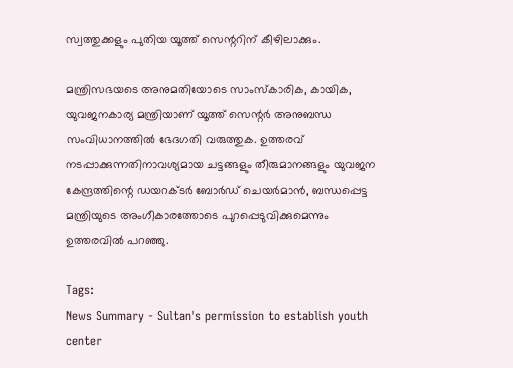സ്വത്തുക്കളും പുതിയ യൂത്ത് സെന്ററിന് കീഴിലാക്കും.

മന്ത്രിസഭയടെ അനുമതിയോടെ സാംസ്കാരിക, കായിക, യുവജനകാര്യ മന്ത്രിയാണ് യൂത്ത് സെന്റർ അനുബന്ധ സംവിധാനത്തിൽ ഭേദഗതി വരുത്തുക. ഉത്തരവ് നടപ്പാക്കുന്നതിനാവശ്യമായ ചട്ടങ്ങളും തീരുമാനങ്ങളും യുവജന കേന്ദ്രത്തിന്റെ ഡയറക്ടർ ബോർഡ് ചെയർമാൻ, ബന്ധപ്പെട്ട മന്ത്രിയുടെ അംഗീകാരത്തോടെ പുറപ്പെടുവിക്കുമെന്നും ഉത്തരവിൽ പറഞ്ഞു.

Tags:
News Summary - Sultan's permission to establish youth center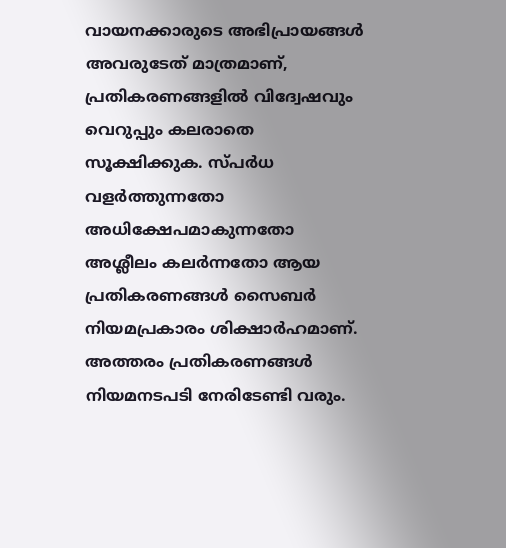വായനക്കാരുടെ അഭിപ്രായങ്ങള്‍ അവരുടേത് മാത്രമാണ്, പ്രതികരണങ്ങളിൽ വിദ്വേഷവും വെറുപ്പും കലരാതെ സൂക്ഷിക്കുക. സ്പർധ വളർത്തുന്നതോ അധിക്ഷേപമാകുന്നതോ അശ്ലീലം കലർന്നതോ ആയ പ്രതികരണങ്ങൾ സൈബർ നിയമപ്രകാരം ശിക്ഷാർഹമാണ്. അത്തരം പ്രതികരണങ്ങൾ നിയമനടപടി നേരിടേണ്ടി വരും.